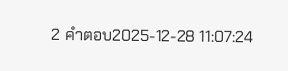2 คำตอบ2025-12-28 11:07:24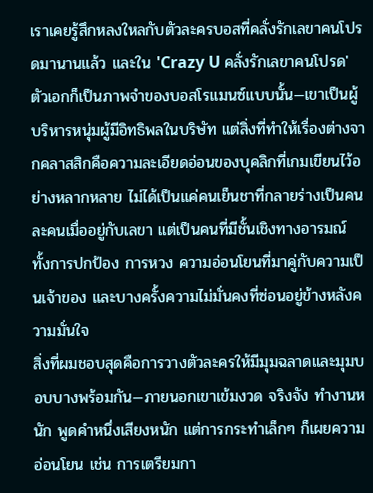เราเคยรู้สึกหลงใหลกับตัวละครบอสที่คลั่งรักเลขาคนโปรดมานานแล้ว และใน 'Crazy U คลั่งรักเลขาคนโปรด' ตัวเอกก็เป็นภาพจำของบอสโรแมนซ์แบบนั้น—เขาเป็นผู้บริหารหนุ่มผู้มีอิทธิพลในบริษัท แต่สิ่งที่ทำให้เรื่องต่างจากคลาสสิกคือความละเอียดอ่อนของบุคลิกที่เกมเขียนไว้อย่างหลากหลาย ไม่ได้เป็นแค่คนเย็นชาที่กลายร่างเป็นคนละคนเมื่ออยู่กับเลขา แต่เป็นคนที่มีชั้นเชิงทางอารมณ์ ทั้งการปกป้อง การหวง ความอ่อนโยนที่มาคู่กับความเป็นเจ้าของ และบางครั้งความไม่มั่นคงที่ซ่อนอยู่ข้างหลังความมั่นใจ
สิ่งที่ผมชอบสุดคือการวางตัวละครให้มีมุมฉลาดและมุมบอบบางพร้อมกัน—ภายนอกเขาเข้มงวด จริงจัง ทำงานหนัก พูดคำหนึ่งเสียงหนัก แต่การกระทำเล็กๆ ก็เผยความอ่อนโยน เช่น การเตรียมกา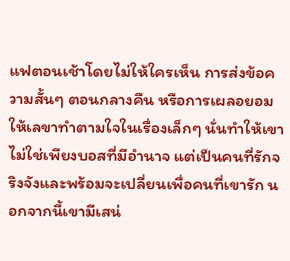แฟตอนเช้าโดยไม่ให้ใครเห็น การส่งข้อความสั้นๆ ตอนกลางคืน หรือการเผลอยอมให้เลขาทำตามใจในเรื่องเล็กๆ นั่นทำให้เขาไม่ใช่เพียงบอสที่มีอำนาจ แต่เป็นคนที่รักจริงจังและพร้อมจะเปลี่ยนเพื่อคนที่เขารัก นอกจากนี้เขามีเสน่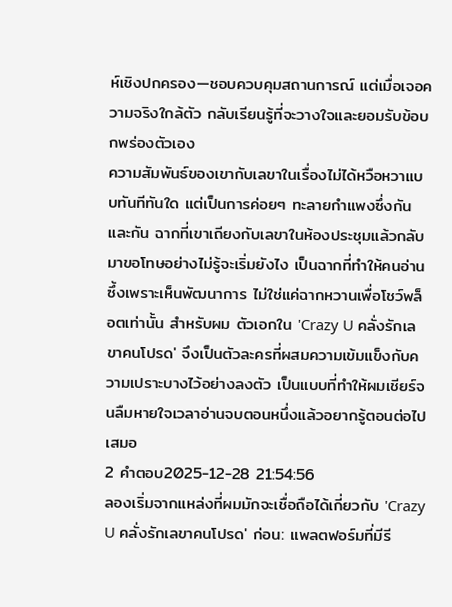ห์เชิงปกครอง—ชอบควบคุมสถานการณ์ แต่เมื่อเจอความจริงใกล้ตัว กลับเรียนรู้ที่จะวางใจและยอมรับข้อบกพร่องตัวเอง
ความสัมพันธ์ของเขากับเลขาในเรื่องไม่ได้หวือหวาแบบทันทีทันใด แต่เป็นการค่อยๆ ทะลายกำแพงซึ่งกันและกัน ฉากที่เขาเถียงกับเลขาในห้องประชุมแล้วกลับมาขอโทษอย่างไม่รู้จะเริ่มยังไง เป็นฉากที่ทำให้คนอ่านซึ้งเพราะเห็นพัฒนาการ ไม่ใช่แค่ฉากหวานเพื่อโชว์พล็อตเท่านั้น สำหรับผม ตัวเอกใน 'Crazy U คลั่งรักเลขาคนโปรด' จึงเป็นตัวละครที่ผสมความเข้มแข็งกับความเปราะบางไว้อย่างลงตัว เป็นแบบที่ทำให้ผมเชียร์จนลืมหายใจเวลาอ่านจบตอนหนึ่งแล้วอยากรู้ตอนต่อไปเสมอ
2 คำตอบ2025-12-28 21:54:56
ลองเริ่มจากแหล่งที่ผมมักจะเชื่อถือได้เกี่ยวกับ 'Crazy U คลั่งรักเลขาคนโปรด' ก่อน: แพลตฟอร์มที่มีรี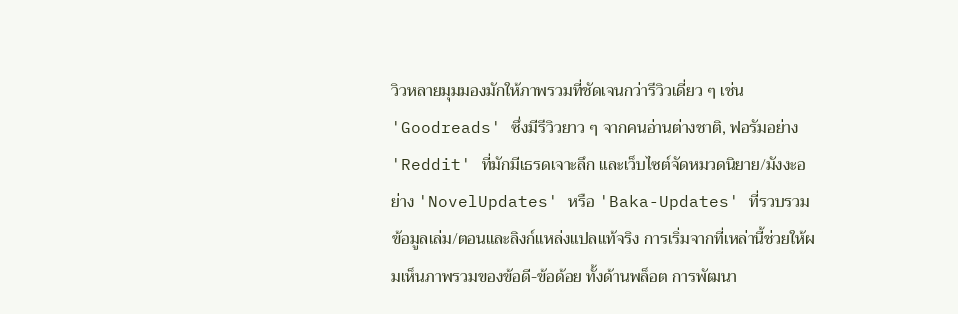วิวหลายมุมมองมักให้ภาพรวมที่ชัดเจนกว่ารีวิวเดี่ยว ๆ เช่น 'Goodreads' ซึ่งมีรีวิวยาว ๆ จากคนอ่านต่างชาติ, ฟอรัมอย่าง 'Reddit' ที่มักมีเธรดเจาะลึก และเว็บไซต์จัดหมวดนิยาย/มังงะอย่าง 'NovelUpdates' หรือ 'Baka-Updates' ที่รวบรวมข้อมูลเล่ม/ตอนและลิงก์แหล่งแปลแท้จริง การเริ่มจากที่เหล่านี้ช่วยให้ผมเห็นภาพรวมของข้อดี-ข้อด้อย ทั้งด้านพล็อต การพัฒนา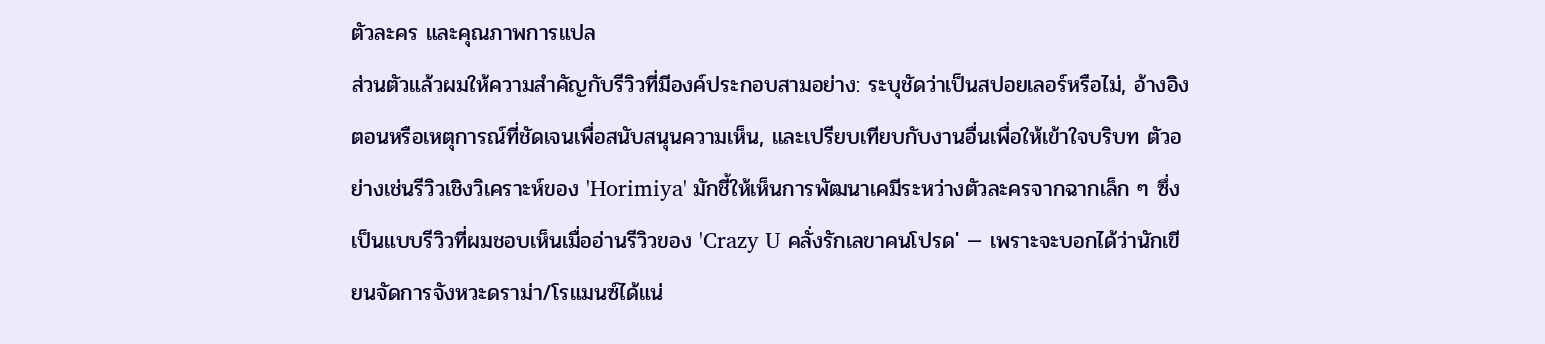ตัวละคร และคุณภาพการแปล
ส่วนตัวแล้วผมให้ความสำคัญกับรีวิวที่มีองค์ประกอบสามอย่าง: ระบุชัดว่าเป็นสปอยเลอร์หรือไม่, อ้างอิงตอนหรือเหตุการณ์ที่ชัดเจนเพื่อสนับสนุนความเห็น, และเปรียบเทียบกับงานอื่นเพื่อให้เข้าใจบริบท ตัวอย่างเช่นรีวิวเชิงวิเคราะห์ของ 'Horimiya' มักชี้ให้เห็นการพัฒนาเคมีระหว่างตัวละครจากฉากเล็ก ๆ ซึ่งเป็นแบบรีวิวที่ผมชอบเห็นเมื่ออ่านรีวิวของ 'Crazy U คลั่งรักเลขาคนโปรด' — เพราะจะบอกได้ว่านักเขียนจัดการจังหวะดราม่า/โรแมนซ์ได้แน่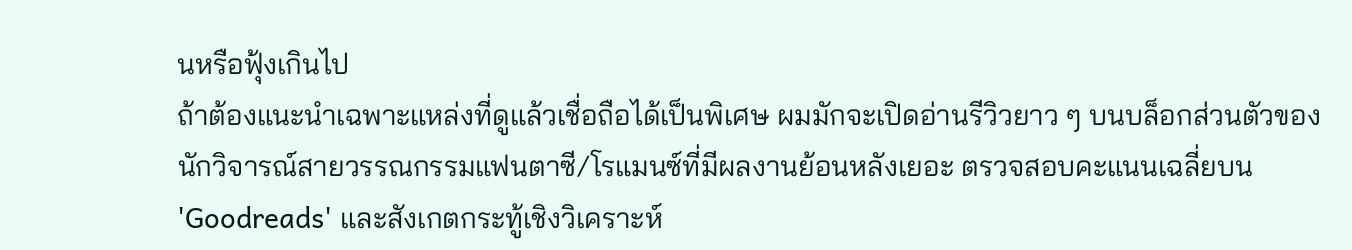นหรือฟุ้งเกินไป
ถ้าต้องแนะนำเฉพาะแหล่งที่ดูแล้วเชื่อถือได้เป็นพิเศษ ผมมักจะเปิดอ่านรีวิวยาว ๆ บนบล็อกส่วนตัวของนักวิจารณ์สายวรรณกรรมแฟนตาซี/โรแมนซ์ที่มีผลงานย้อนหลังเยอะ ตรวจสอบคะแนนเฉลี่ยบน 'Goodreads' และสังเกตกระทู้เชิงวิเคราะห์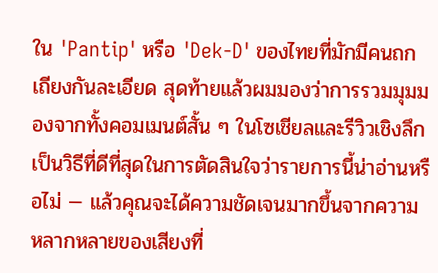ใน 'Pantip' หรือ 'Dek-D' ของไทยที่มักมีคนถกเถียงกันละเอียด สุดท้ายแล้วผมมองว่าการรวมมุมมองจากทั้งคอมเมนต์สั้น ๆ ในโซเชียลและรีวิวเชิงลึกเป็นวิธีที่ดีที่สุดในการตัดสินใจว่ารายการนี้น่าอ่านหรือไม่ — แล้วคุณจะได้ความชัดเจนมากขึ้นจากความหลากหลายของเสียงที่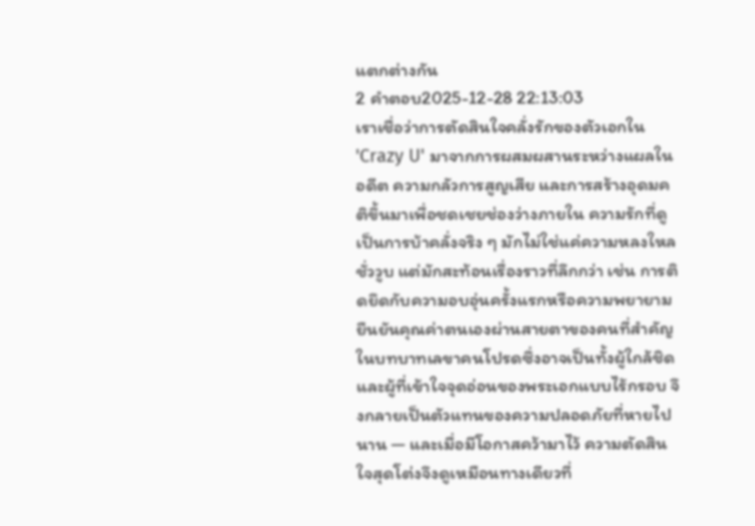แตกต่างกัน
2 คำตอบ2025-12-28 22:13:03
เราเชื่อว่าการตัดสินใจคลั่งรักของตัวเอกใน 'Crazy U' มาจากการผสมผสานระหว่างแผลในอดีต ความกลัวการสูญเสีย และการสร้างอุดมคติขึ้นมาเพื่อชดเชยช่องว่างภายใน ความรักที่ดูเป็นการบ้าคลั่งจริง ๆ มักไม่ใช่แค่ความหลงใหลชั่ววูบ แต่มักสะท้อนเรื่องราวที่ลึกกว่า เช่น การติดยึดกับความอบอุ่นครั้งแรกหรือความพยายามยืนยันคุณค่าตนเองผ่านสายตาของคนที่สำคัญ ในบทบาทเลขาคนโปรดซึ่งอาจเป็นทั้งผู้ใกล้ชิดและผู้ที่เข้าใจจุดอ่อนของพระเอกแบบไร้กรอบ จึงกลายเป็นตัวแทนของความปลอดภัยที่หายไปนาน — และเมื่อมีโอกาสคว้ามาไว้ ความตัดสินใจสุดโต่งจึงดูเหมือนทางเดียวที่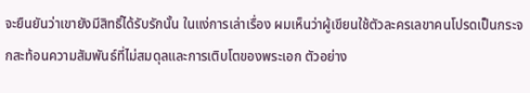จะยืนยันว่าเขายังมีสิทธิ์ได้รับรักนั้น ในแง่การเล่าเรื่อง ผมเห็นว่าผู้เขียนใช้ตัวละครเลขาคนโปรดเป็นกระจกสะท้อนความสัมพันธ์ที่ไม่สมดุลและการเติบโตของพระเอก ตัวอย่าง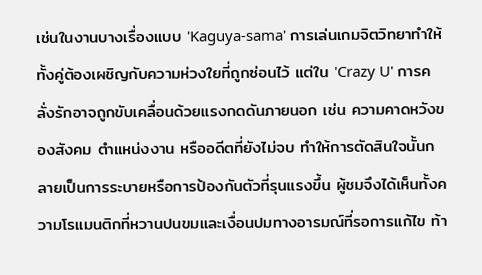เช่นในงานบางเรื่องแบบ 'Kaguya-sama' การเล่นเกมจิตวิทยาทำให้ทั้งคู่ต้องเผชิญกับความห่วงใยที่ถูกซ่อนไว้ แต่ใน 'Crazy U' การคลั่งรักอาจถูกขับเคลื่อนด้วยแรงกดดันภายนอก เช่น ความคาดหวังของสังคม ตำแหน่งงาน หรืออดีตที่ยังไม่จบ ทำให้การตัดสินใจนั้นกลายเป็นการระบายหรือการป้องกันตัวที่รุนแรงขึ้น ผู้ชมจึงได้เห็นทั้งความโรแมนติกที่หวานปนขมและเงื่อนปมทางอารมณ์ที่รอการแก้ไข ท้า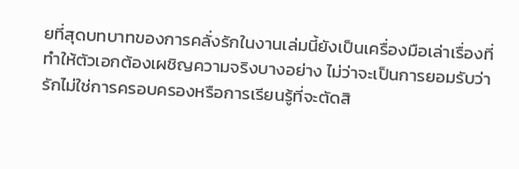ยที่สุดบทบาทของการคลั่งรักในงานเล่มนี้ยังเป็นเครื่องมือเล่าเรื่องที่ทำให้ตัวเอกต้องเผชิญความจริงบางอย่าง ไม่ว่าจะเป็นการยอมรับว่ารักไม่ใช่การครอบครองหรือการเรียนรู้ที่จะตัดสิ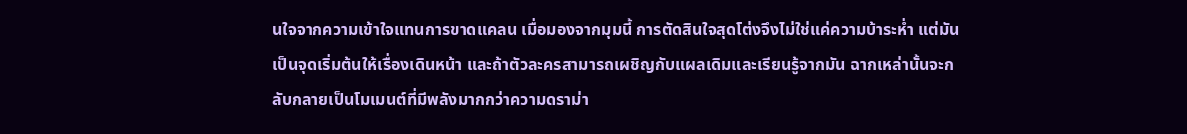นใจจากความเข้าใจแทนการขาดแคลน เมื่อมองจากมุมนี้ การตัดสินใจสุดโต่งจึงไม่ใช่แค่ความบ้าระห่ำ แต่มันเป็นจุดเริ่มต้นให้เรื่องเดินหน้า และถ้าตัวละครสามารถเผชิญกับแผลเดิมและเรียนรู้จากมัน ฉากเหล่านั้นจะกลับกลายเป็นโมเมนต์ที่มีพลังมากกว่าความดราม่า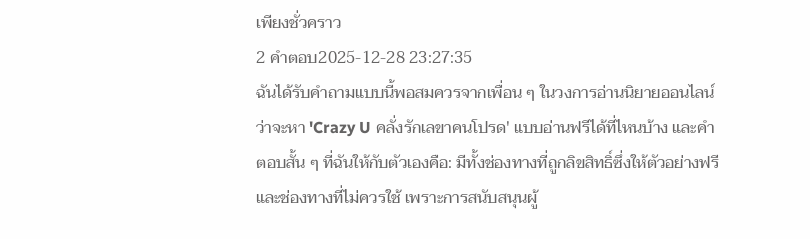เพียงชั่วคราว
2 คำตอบ2025-12-28 23:27:35
ฉันได้รับคำถามแบบนี้พอสมควรจากเพื่อน ๆ ในวงการอ่านนิยายออนไลน์ ว่าจะหา 'Crazy U คลั่งรักเลขาคนโปรด' แบบอ่านฟรีได้ที่ไหนบ้าง และคำตอบสั้น ๆ ที่ฉันให้กับตัวเองคือ: มีทั้งช่องทางที่ถูกลิขสิทธิ์ซึ่งให้ตัวอย่างฟรีและช่องทางที่ไม่ควรใช้ เพราะการสนับสนุนผู้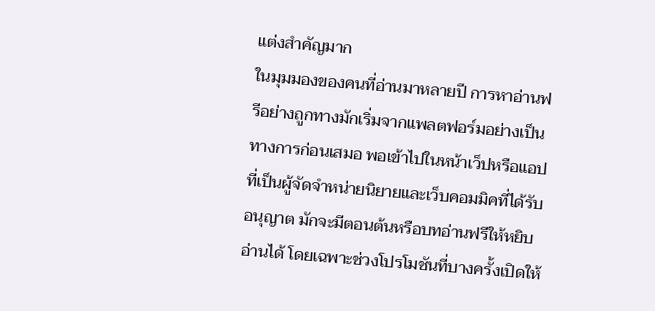แต่งสำคัญมาก
ในมุมมองของคนที่อ่านมาหลายปี การหาอ่านฟรีอย่างถูกทางมักเริ่มจากแพลตฟอร์มอย่างเป็นทางการก่อนเสมอ พอเข้าไปในหน้าเว็ปหรือแอปที่เป็นผู้จัดจำหน่ายนิยายและเว็บคอมมิคที่ได้รับอนุญาต มักจะมีตอนต้นหรือบทอ่านฟรีให้หยิบอ่านได้ โดยเฉพาะช่วงโปรโมชันที่บางครั้งเปิดให้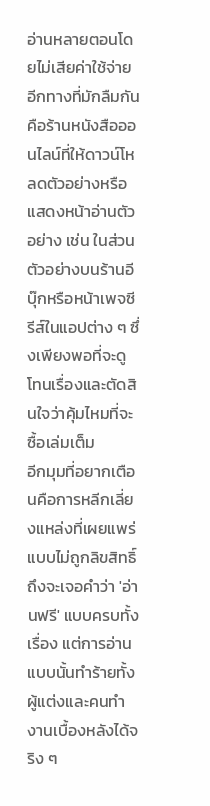อ่านหลายตอนโดยไม่เสียค่าใช้จ่าย อีกทางที่มักลืมกันคือร้านหนังสือออนไลน์ที่ให้ดาวน์โหลดตัวอย่างหรือแสดงหน้าอ่านตัวอย่าง เช่น ในส่วนตัวอย่างบนร้านอีบุ๊กหรือหน้าเพจซีรีส์ในแอปต่าง ๆ ซึ่งเพียงพอที่จะดูโทนเรื่องและตัดสินใจว่าคุ้มไหมที่จะซื้อเล่มเต็ม
อีกมุมที่อยากเตือนคือการหลีกเลี่ยงแหล่งที่เผยแพร่แบบไม่ถูกลิขสิทธิ์ ถึงจะเจอคำว่า 'อ่านฟรี' แบบครบทั้งเรื่อง แต่การอ่านแบบนั้นทำร้ายทั้งผู้แต่งและคนทำงานเบื้องหลังได้จริง ๆ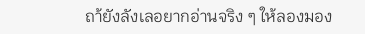ถา้ยังลังเลอยากอ่านจริง ๆ ให้ลองมอง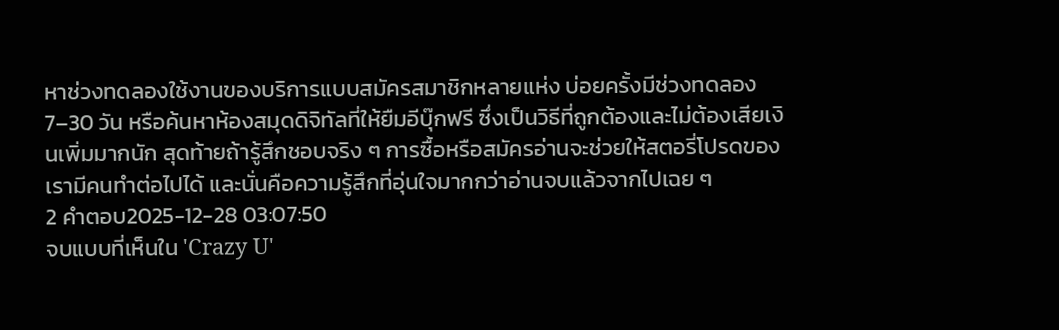หาช่วงทดลองใช้งานของบริการแบบสมัครสมาชิกหลายแห่ง บ่อยครั้งมีช่วงทดลอง 7–30 วัน หรือค้นหาห้องสมุดดิจิทัลที่ให้ยืมอีบุ๊กฟรี ซึ่งเป็นวิธีที่ถูกต้องและไม่ต้องเสียเงินเพิ่มมากนัก สุดท้ายถ้ารู้สึกชอบจริง ๆ การซื้อหรือสมัครอ่านจะช่วยให้สตอรี่โปรดของเรามีคนทำต่อไปได้ และนั่นคือความรู้สึกที่อุ่นใจมากกว่าอ่านจบแล้วจากไปเฉย ๆ
2 คำตอบ2025-12-28 03:07:50
จบแบบที่เห็นใน 'Crazy U'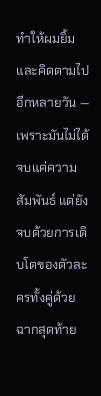ทำให้ผมยิ้มและคิดตามไปอีกหลายวัน — เพราะมันไม่ได้จบแค่ความสัมพันธ์ แต่ยังจบด้วยการเติบโตของตัวละครทั้งคู่ด้วย
ฉากสุดท้าย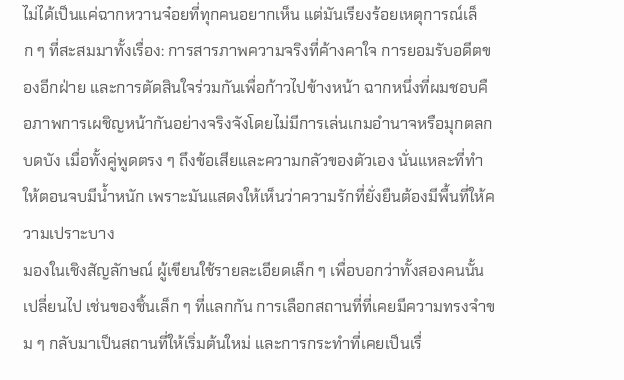ไม่ได้เป็นแค่ฉากหวานจ๋อยที่ทุกคนอยากเห็น แต่มันเรียงร้อยเหตุการณ์เล็ก ๆ ที่สะสมมาทั้งเรื่อง: การสารภาพความจริงที่ค้างคาใจ การยอมรับอดีตของอีกฝ่าย และการตัดสินใจร่วมกันเพื่อก้าวไปข้างหน้า ฉากหนึ่งที่ผมชอบคือภาพการเผชิญหน้ากันอย่างจริงจังโดยไม่มีการเล่นเกมอำนาจหรือมุกตลกบดบัง เมื่อทั้งคู่พูดตรง ๆ ถึงข้อเสียและความกลัวของตัวเอง นั่นแหละที่ทำให้ตอนจบมีน้ำหนัก เพราะมันแสดงให้เห็นว่าความรักที่ยั่งยืนต้องมีพื้นที่ให้ความเปราะบาง
มองในเชิงสัญลักษณ์ ผู้เขียนใช้รายละเอียดเล็ก ๆ เพื่อบอกว่าทั้งสองคนนั้นเปลี่ยนไป เช่นของชิ้นเล็ก ๆ ที่แลกกัน การเลือกสถานที่ที่เคยมีความทรงจำขม ๆ กลับมาเป็นสถานที่ให้เริ่มต้นใหม่ และการกระทำที่เคยเป็นเรื่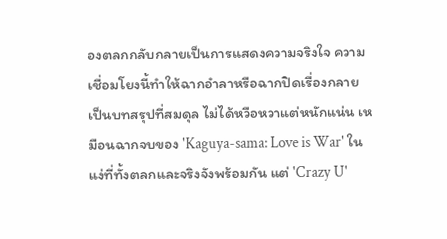องตลกกลับกลายเป็นการแสดงความจริงใจ ความเชื่อมโยงนี้ทำให้ฉากอำลาหรือฉากปิดเรื่องกลายเป็นบทสรุปที่สมดุล ไม่ได้หวือหวาแต่หนักแน่น เหมือนฉากจบของ 'Kaguya-sama: Love is War' ในแง่ที่ทั้งตลกและจริงจังพร้อมกัน แต่ 'Crazy U'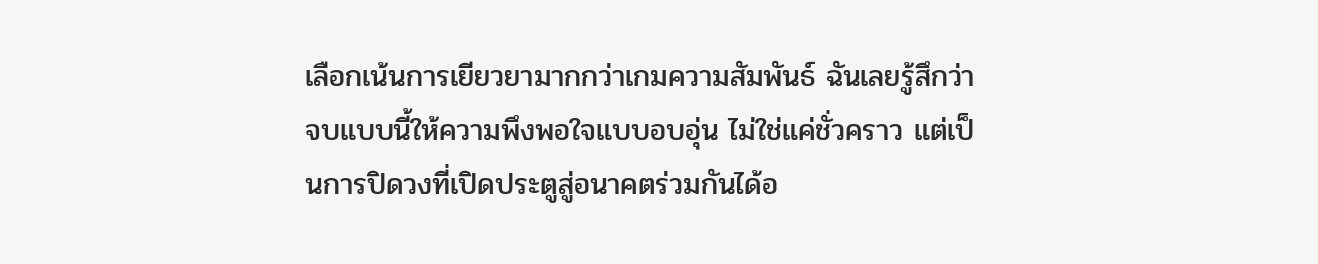เลือกเน้นการเยียวยามากกว่าเกมความสัมพันธ์ ฉันเลยรู้สึกว่าจบแบบนี้ให้ความพึงพอใจแบบอบอุ่น ไม่ใช่แค่ชั่วคราว แต่เป็นการปิดวงที่เปิดประตูสู่อนาคตร่วมกันได้อ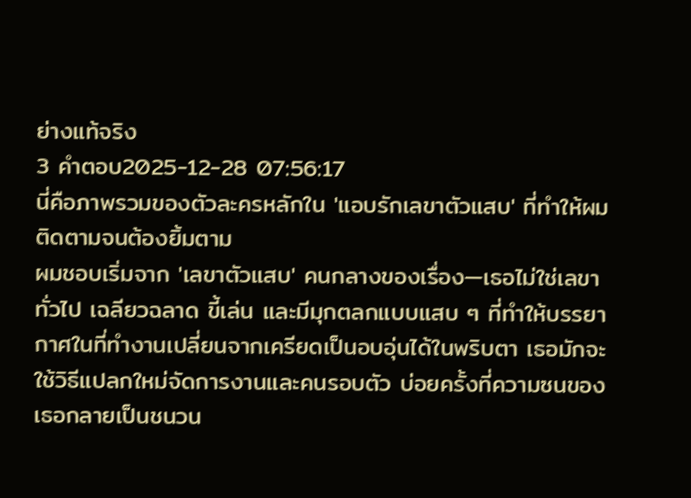ย่างแท้จริง
3 คำตอบ2025-12-28 07:56:17
นี่คือภาพรวมของตัวละครหลักใน 'แอบรักเลขาตัวแสบ' ที่ทำให้ผมติดตามจนต้องยิ้มตาม
ผมชอบเริ่มจาก 'เลขาตัวแสบ' คนกลางของเรื่อง—เธอไม่ใช่เลขาทั่วไป เฉลียวฉลาด ขี้เล่น และมีมุกตลกแบบแสบ ๆ ที่ทำให้บรรยากาศในที่ทำงานเปลี่ยนจากเครียดเป็นอบอุ่นได้ในพริบตา เธอมักจะใช้วิธีแปลกใหม่จัดการงานและคนรอบตัว บ่อยครั้งที่ความซนของเธอกลายเป็นชนวน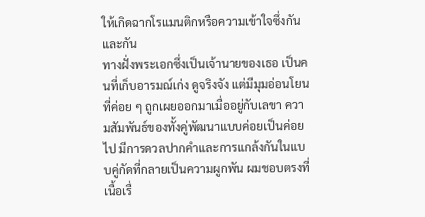ให้เกิดฉากโรแมนติกหรือความเข้าใจซึ่งกันและกัน
ทางฝั่งพระเอกซึ่งเป็นเจ้านายของเธอ เป็นคนที่เก็บอารมณ์เก่ง ดูจริงจัง แต่มีมุมอ่อนโยนที่ค่อย ๆ ถูกเผยออกมาเมื่ออยู่กับเลขา ความสัมพันธ์ของทั้งคู่พัฒนาแบบค่อยเป็นค่อยไป มีการดวลปากคำและการแกล้งกันในแบบคู่กัดที่กลายเป็นความผูกพัน ผมชอบตรงที่เนื้อเรื่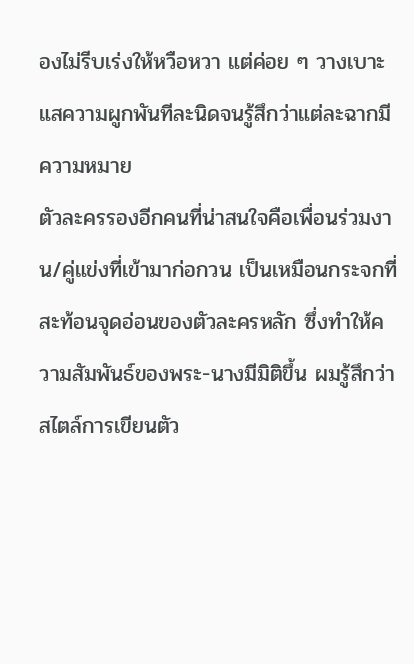องไม่รีบเร่งให้หวือหวา แต่ค่อย ๆ วางเบาะแสความผูกพันทีละนิดจนรู้สึกว่าแต่ละฉากมีความหมาย
ตัวละครรองอีกคนที่น่าสนใจคือเพื่อนร่วมงาน/คู่แข่งที่เข้ามาก่อกวน เป็นเหมือนกระจกที่สะท้อนจุดอ่อนของตัวละครหลัก ซึ่งทำให้ความสัมพันธ์ของพระ-นางมีมิติขึ้น ผมรู้สึกว่าสไตล์การเขียนตัว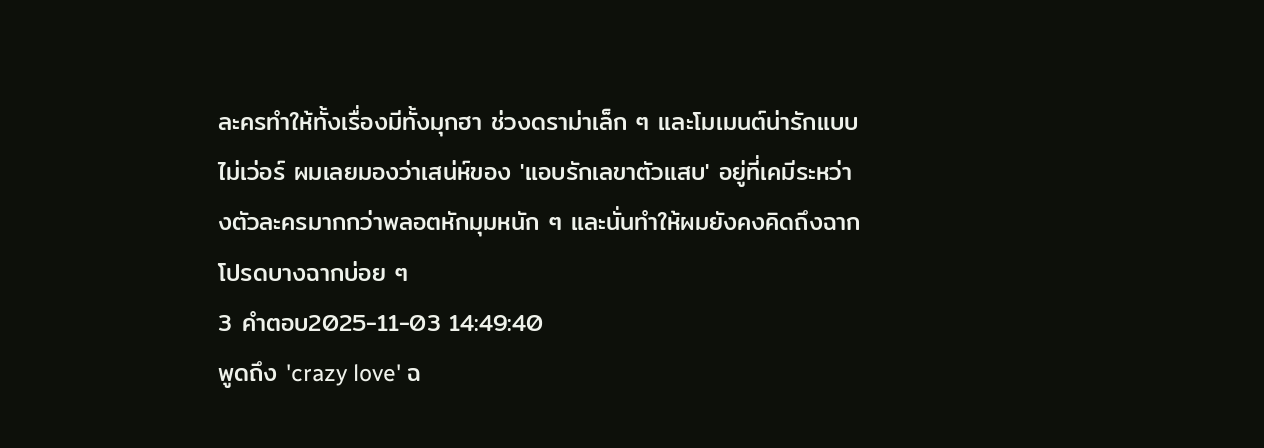ละครทำให้ทั้งเรื่องมีทั้งมุกฮา ช่วงดราม่าเล็ก ๆ และโมเมนต์น่ารักแบบไม่เว่อร์ ผมเลยมองว่าเสน่ห์ของ 'แอบรักเลขาตัวแสบ' อยู่ที่เคมีระหว่างตัวละครมากกว่าพลอตหักมุมหนัก ๆ และนั่นทำให้ผมยังคงคิดถึงฉากโปรดบางฉากบ่อย ๆ
3 คำตอบ2025-11-03 14:49:40
พูดถึง 'crazy love' ฉ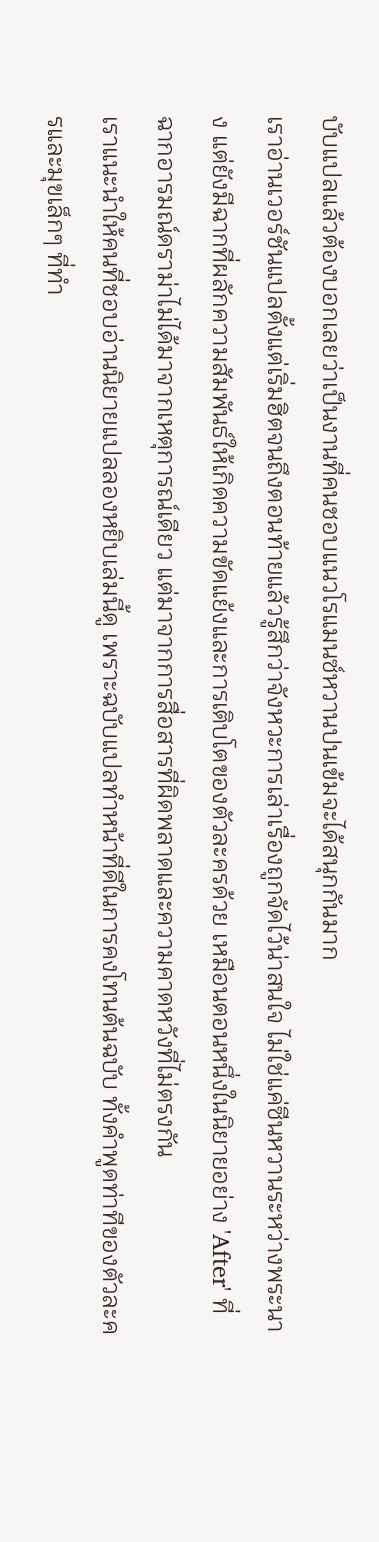บับแปลแล้วต้องบอกเลยว่าเป็นงานที่คนชอบแนวโรแมนซ์หวานปนเข้มจะได้สนุกกันมาก
เราอ่านเวอร์ชันแปลตั้งแต่เริ่มฮิตจนถึงตอนท้ายแล้วรู้สึกว่าจังหวะการเล่าเรื่องถูกจัดไว้น่าสนใจ ไม่ใช่แค่ซีนหวานระหว่างพระนาง แต่ยังมีฉากที่ผลักความสัมพันธ์ให้เกิดความขัดแย้งและการเติบโตของตัวละครด้วย เหมือนตอนหนึ่งในนิยายอย่าง 'After' ที่ฉากอารมณ์ดราม่าไม่ได้มาจากเหตุการณ์เดียว แต่มาจากการสื่อสารที่ผิดพลาดและความคาดหวังที่ไม่ตรงกัน
เราแนะนำให้คนที่ชอบอ่านนิยายแปลลองหยิบเล่มนี้ดู เพราะฉบับแปลทำหน้าที่ดีในการคงโทนต้นฉบับ ทั้งคำพูดท่าทีของตัวละครและมุขเล็กๆ ที่ทำ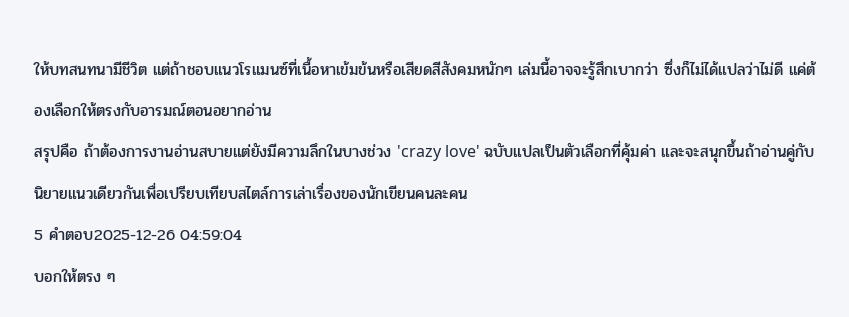ให้บทสนทนามีชีวิต แต่ถ้าชอบแนวโรแมนซ์ที่เนื้อหาเข้มข้นหรือเสียดสีสังคมหนักๆ เล่มนี้อาจจะรู้สึกเบากว่า ซึ่งก็ไม่ได้แปลว่าไม่ดี แค่ต้องเลือกให้ตรงกับอารมณ์ตอนอยากอ่าน
สรุปคือ ถ้าต้องการงานอ่านสบายแต่ยังมีความลึกในบางช่วง 'crazy love' ฉบับแปลเป็นตัวเลือกที่คุ้มค่า และจะสนุกขึ้นถ้าอ่านคู่กับนิยายแนวเดียวกันเพื่อเปรียบเทียบสไตล์การเล่าเรื่องของนักเขียนคนละคน
5 คำตอบ2025-12-26 04:59:04
บอกให้ตรง ๆ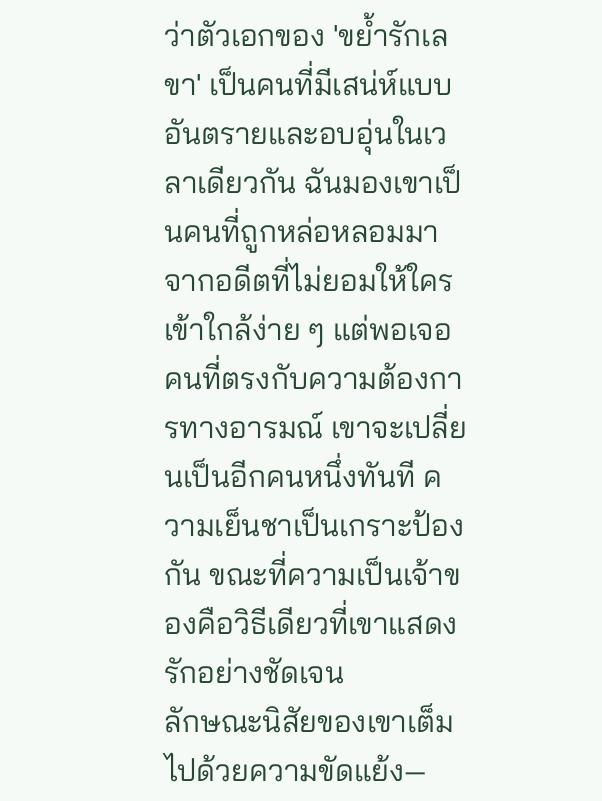ว่าตัวเอกของ 'ขย้ำรักเลขา' เป็นคนที่มีเสน่ห์แบบอันตรายและอบอุ่นในเวลาเดียวกัน ฉันมองเขาเป็นคนที่ถูกหล่อหลอมมาจากอดีตที่ไม่ยอมให้ใครเข้าใกล้ง่าย ๆ แต่พอเจอคนที่ตรงกับความต้องการทางอารมณ์ เขาจะเปลี่ยนเป็นอีกคนหนึ่งทันที ความเย็นชาเป็นเกราะป้องกัน ขณะที่ความเป็นเจ้าของคือวิธีเดียวที่เขาแสดงรักอย่างชัดเจน
ลักษณะนิสัยของเขาเต็มไปด้วยความขัดแย้ง—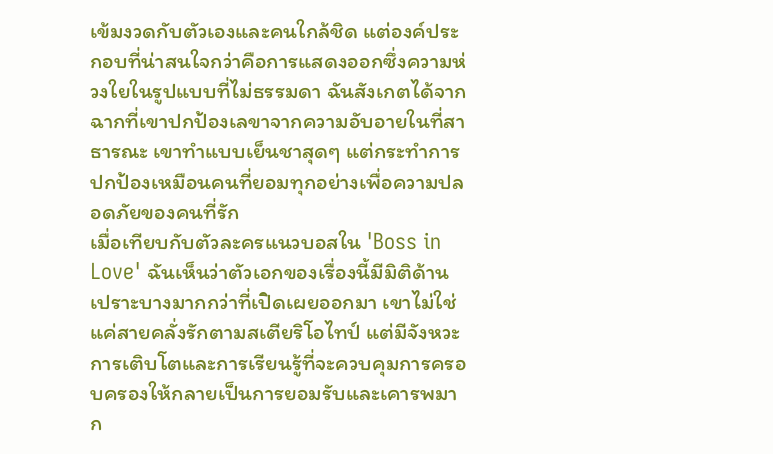เข้มงวดกับตัวเองและคนใกล้ชิด แต่องค์ประกอบที่น่าสนใจกว่าคือการแสดงออกซึ่งความห่วงใยในรูปแบบที่ไม่ธรรมดา ฉันสังเกตได้จากฉากที่เขาปกป้องเลขาจากความอับอายในที่สาธารณะ เขาทำแบบเย็นชาสุดๆ แต่กระทำการปกป้องเหมือนคนที่ยอมทุกอย่างเพื่อความปลอดภัยของคนที่รัก
เมื่อเทียบกับตัวละครแนวบอสใน 'Boss in Love' ฉันเห็นว่าตัวเอกของเรื่องนี้มีมิติด้านเปราะบางมากกว่าที่เปิดเผยออกมา เขาไม่ใช่แค่สายคลั่งรักตามสเตียริโอไทป์ แต่มีจังหวะการเติบโตและการเรียนรู้ที่จะควบคุมการครอบครองให้กลายเป็นการยอมรับและเคารพมาก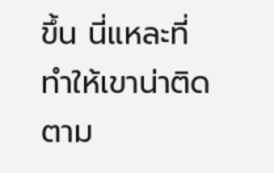ขึ้น นี่แหละที่ทำให้เขาน่าติดตาม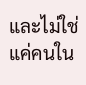และไม่ใช่แค่คนใน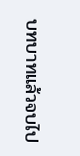บทบาทแล้วจบไป